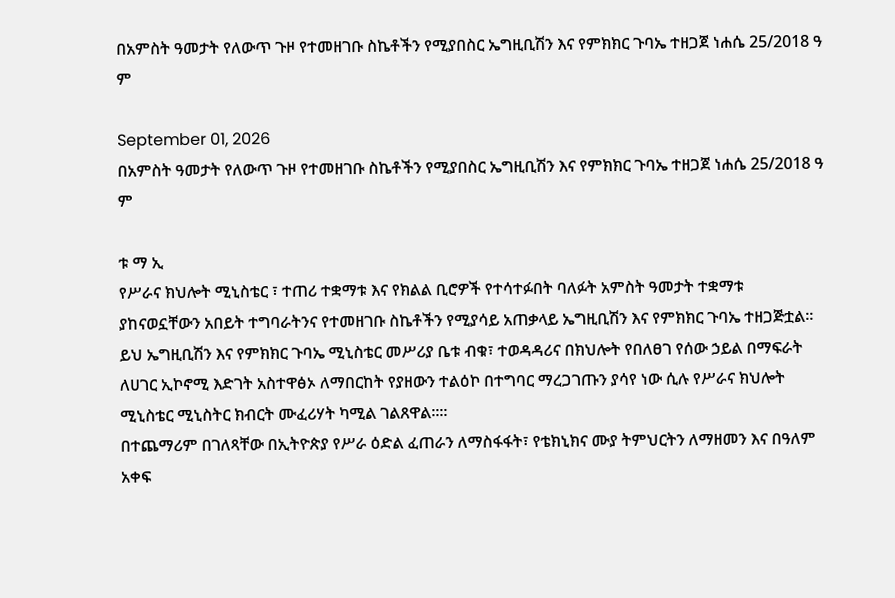በአምስት ዓመታት የለውጥ ጉዞ የተመዘገቡ ስኬቶችን የሚያበስር ኤግዚቢሽን እና የምክክር ጉባኤ ተዘጋጀ ነሐሴ 25/2018 ዓ ም

September 01, 2026
በአምስት ዓመታት የለውጥ ጉዞ የተመዘገቡ ስኬቶችን የሚያበስር ኤግዚቢሽን እና የምክክር ጉባኤ ተዘጋጀ ነሐሴ 25/2018 ዓ ም

ቱ ማ ኢ
የሥራና ክህሎት ሚኒስቴር ፣ ተጠሪ ተቋማቱ እና የክልል ቢሮዎች የተሳተፉበት ባለፉት አምስት ዓመታት ተቋማቱ ያከናወኗቸውን አበይት ተግባራትንና የተመዘገቡ ስኬቶችን የሚያሳይ አጠቃላይ ኤግዚቢሽን እና የምክክር ጉባኤ ተዘጋጅቷል፡፡
ይህ ኤግዚቢሽን እና የምክክር ጉባኤ ሚኒስቴር መሥሪያ ቤቱ ብቁ፣ ተወዳዳሪና በክህሎት የበለፀገ የሰው ኃይል በማፍራት ለሀገር ኢኮኖሚ እድገት አስተዋፅኦ ለማበርከት የያዘውን ተልዕኮ በተግባር ማረጋገጡን ያሳየ ነው ሲሉ የሥራና ክህሎት ሚኒስቴር ሚኒስትር ክብርት ሙፈሪሃት ካሚል ገልጸዋል፡፡።
በተጨማሪም በገለጻቸው በኢትዮጵያ የሥራ ዕድል ፈጠራን ለማስፋፋት፣ የቴክኒክና ሙያ ትምህርትን ለማዘመን እና በዓለም አቀፍ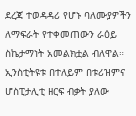ደረጃ ተወዳዳሪ የሆኑ ባለሙያዎችን ለማፍራት የተቀመጠውን ራዕይ ስኬታማነት አመልክቷል ብለዋል።
ኢንስቲትዩቱ በተለይም በቱሪዝምና ሆስፒታሊቲ ዘርፍ ብቃት ያለው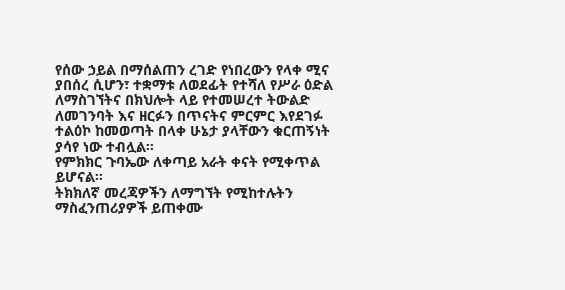የሰው ኃይል በማሰልጠን ረገድ የነበረውን የላቀ ሚና ያበሰረ ሲሆን፣ ተቋማቱ ለወደፊት የተሻለ የሥራ ዕድል ለማስገኘትና በክህሎት ላይ የተመሠረተ ትውልድ ለመገንባት እና ዘርፉን በጥናትና ምርምር እየደገፉ ተልዕኮ ከመወጣት በላቀ ሁኔታ ያላቸውን ቁርጠኝነት ያሳየ ነው ተብሏል፡፡
የምክክር ጉባኤው ለቀጣይ አራት ቀናት የሚቀጥል ይሆናል፡፡
ትክክለኛ መረጃዎችን ለማግኘት የሚከተሉትን ማስፈንጠሪያዎች ይጠቀሙ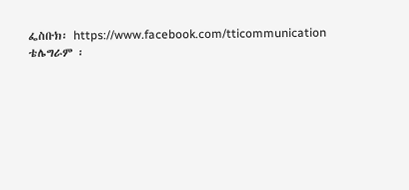ፌስቡክ፡ https://www.facebook.com/tticommunication
ቴሌግራም ፡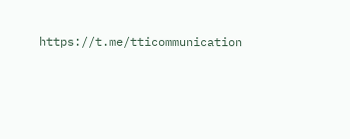https://t.me/tticommunication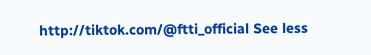http://tiktok.com/@ftti_official See less